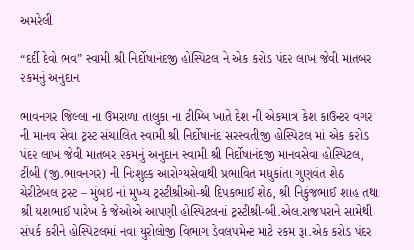અમરેલી

“દર્દી દેવો ભવ” સ્વામી શ્રી નિર્દોષાનંદજી હોસ્પિટલ ને એક ક૨ોડ પંદ૨ લાખ જેવી માતબર ૨કમનું અનુદાન

ભાવનગર જિલ્લા ના ઉમરાળા તાલુકા ના ટીમ્બિ ખાતે દેશ ની એકમાત્ર કેશ કાઉન્ટર વગર ની માનવ સેવા ટ્રસ્ટ સંચાલિત સ્વામી શ્રી નિર્દોષાનંદ સરસ્વતીજી હોસ્પિટલ માં એક ક૨ોડ પંદ૨ લાખ જેવી માતબર ૨કમનું અનુદાન સ્વામી શ્રી નિર્દોષાનંદજી માનવસેવા હોસ્પિટલ, ટીંબી (જી.ભાવનગર) ની નિઃશુલ્ક આરોગ્યસેવાથી પ્રભાવિત મધુકાંતા ગુણવંત શેઠ ચેરીટેબલ ટ્રસ્ટ – મુંબઇ નાં મુખ્ય ટ્રસ્ટીશ્રીઓ-શ્રી દિપકભાઈ શેઠ, શ્રી નિકુંજભાઈ શાહ તથા શ્રી યશભાઈ પારેખ કે જેઓએ આપણી હોસ્પિટલનાં ટ્રસ્ટીશ્રી-બી.એલ.રાજપરાને સામેથી સંપર્ક કરીને હોસ્પિટલમાં નવા યુરોલોજી વિભાગ ડેવલપમેન્ટ માટે ૨કમ રૂા.એક કરોડ પંદર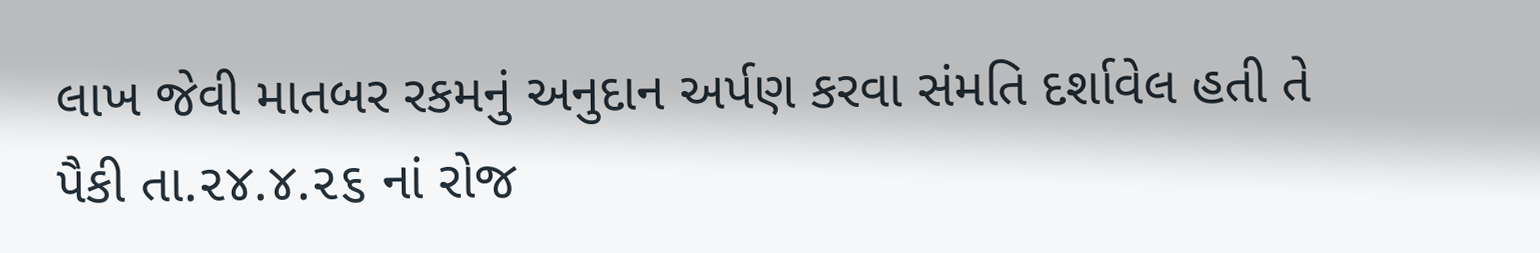લાખ જેવી માતબર રકમનું અનુદાન અર્પણ કરવા સંમતિ દર્શાવેલ હતી તે પૈકી તા.૨૪.૪.૨૬ નાં રોજ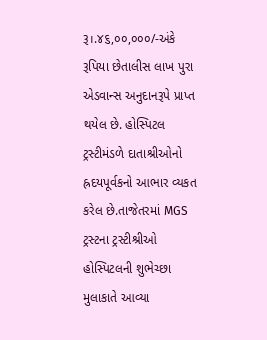રૂ।.૪૬,૦૦,૦૦૦/-અંકે રૂપિયા છેતાલીસ લાખ પુરા એડવાન્સ અનુદાનરૂપે પ્રાપ્ત થયેલ છે. હોસ્પિટલ ટ્રસ્ટીમંડળે દાતાશ્રીઓનો હ્રદયપૂર્વકનો આભાર વ્યકત કરેલ છે.તાજેતરમાં MGS ટ્રસ્ટના ટ્રસ્ટીશ્રીઓ હોસ્પિટલની શુભેચ્છા મુલાકાતે આવ્યા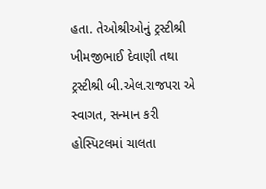હતા. તેઓશ્રીઓનું ટ્રસ્ટીશ્રી ખીમજીભાઈ દેવાણી તથા ટ્રસ્ટીશ્રી બી.એલ.રાજપરા એ સ્વાગત, સન્માન કરી હોસ્પિટલમાં ચાલતા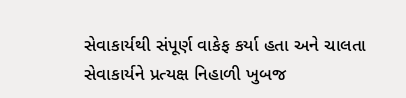સેવાકાર્યથી સંપૂર્ણ વાકેફ કર્યા હતા અને ચાલતા સેવાકાર્યને પ્રત્યક્ષ નિહાળી ખુબજ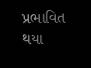પ્રભાવિત થયા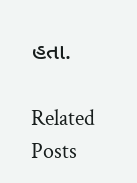હતા.

Related Posts